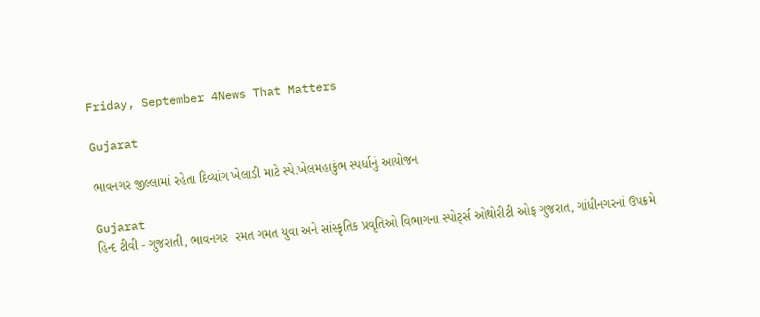Friday, September 4News That Matters

Gujarat

ભાવનગર જીલ્લામાં રહેતા દિવ્યાંગ ખેલાડી માટે સ્પે.ખેલમહાકુંભ સ્પર્ધાનું આયોજન

Gujarat
હિન્દ ટીવી - ગુજરાતી, ભાવનગર  રમત ગમત યુવા અને સાંસ્કૃતિક પ્રવૃતિઓ વિભાગના સ્પોર્ટ્સ ઓથોરીટી ઓફ ગુજરાત, ગાંધીનગરનાં ઉપક્રમે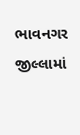ભાવનગર જીલ્લામાં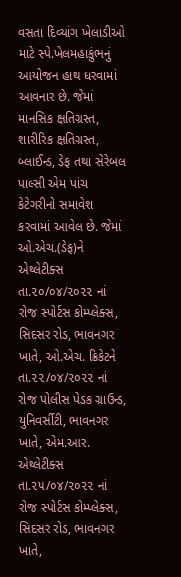વસતા દિવ્યાંગ ખેલાડીઓ માટે સ્પે.ખેલમહાકુંભનું આયોજન હાથ ધરવામાં આવનાર છે. જેમાં માનસિક ક્ષતિગ્રસ્ત, શારીરિક ક્ષતિગ્રસ્ત, બ્લાઈન્ડ, ડેફ તથા સેરેબલ પાલ્સી એમ પાંચ કેટેગરીનો સમાવેશ કરવામાં આવેલ છે. જેમાં ઓ.એચ.(ડેફ)ને એથ્લેટીક્સ તા.૨૦/૦૪/૨૦૨૨ નાં રોજ સ્પોર્ટસ કોમ્પ્લેક્સ, સિદસર રોડ, ભાવનગર ખાતે, ઓ.એચ. ક્રિકેટને તા.૨૨/૦૪/૨૦૨૨ નાં રોજ પોલીસ પેડક ગ્રાઉન્ડ, યુનિવર્સીટી, ભાવનગર ખાતે, એમ.આર. એથ્લેટીક્સ તા.૨૫/૦૪/૨૦૨૨ નાં રોજ સ્પોર્ટસ કોમ્પ્લેક્સ, સિદસર રોડ, ભાવનગર ખાતે,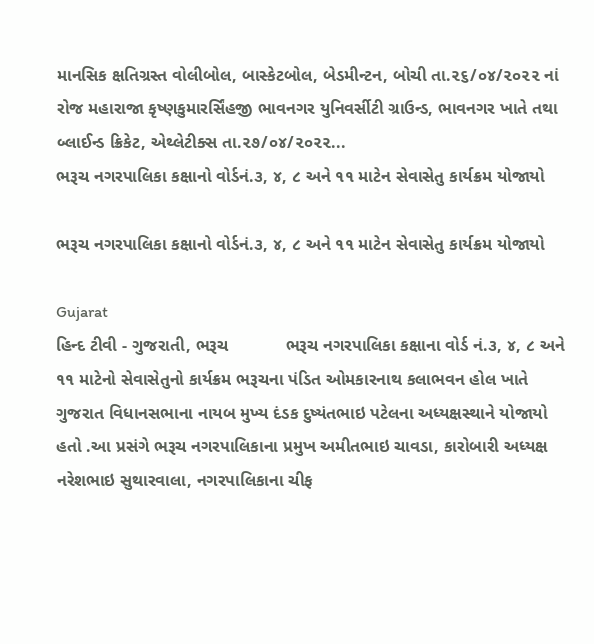માનસિક ક્ષતિગ્રસ્ત વોલીબોલ, બાસ્કેટબોલ, બેડમીન્ટન, બોચી તા.૨૬/૦૪/૨૦૨૨ નાં રોજ મહારાજા કૃષ્ણકુમારર્સિંહજી ભાવનગર યુનિવર્સીટી ગ્રાઉન્ડ, ભાવનગર ખાતે તથા બ્લાઈન્ડ ક્રિકેટ, એથ્લેટીક્સ તા.૨૭/૦૪/૨૦૨૨...
ભરૂચ નગરપાલિકા કક્ષાનો વોર્ડનં.૩, ૪, ૮ અને ૧૧ માટેન સેવાસેતુ કાર્યક્રમ યોજાયો

ભરૂચ નગરપાલિકા કક્ષાનો વોર્ડનં.૩, ૪, ૮ અને ૧૧ માટેન સેવાસેતુ કાર્યક્રમ યોજાયો

Gujarat
હિન્દ ટીવી - ગુજરાતી, ભરૂચ            ભરૂચ નગરપાલિકા કક્ષાના વોર્ડ નં.૩, ૪, ૮ અને ૧૧ માટેનો સેવાસેતુનો કાર્યક્રમ ભરૂચના પંડિત ઓમકારનાથ કલાભવન હોલ ખાતે ગુજરાત વિધાનસભાના નાયબ મુખ્ય દંડક દુષ્યંતભાઇ પટેલના અધ્યક્ષસ્થાને યોજાયો હતો .આ પ્રસંગે ભરૂચ નગરપાલિકાના પ્રમુખ અમીતભાઇ ચાવડા, કારોબારી અધ્યક્ષ નરેશભાઇ સુથારવાલા, નગરપાલિકાના ચીફ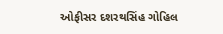ઓફીસર દશરથસિંહ ગોહિલ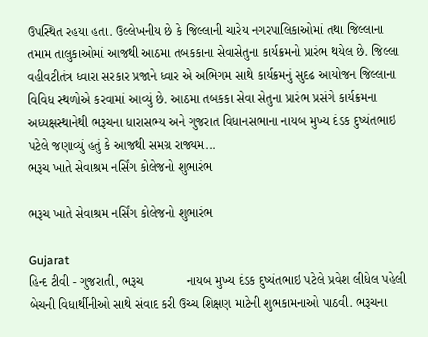ઉપસ્થિત રહયા હતા. ઉલ્લેખનીય છે કે જિલ્લાની ચારેય નગરપાલિકાઓમાં તથા જિલ્લાના તમામ તાલુકાઓમાં આજથી આઠમા તબકકાના સેવાસેતુના કાર્યક્રમનો પ્રારંભ થયેલ છે. જિલ્લા વહીવટીતંત્ર ધ્વારા સરકાર પ્રજાને ધ્વાર એ અભિગમ સાથે કાર્યક્રમનું સુદઢ આયોજન જિલ્લાના વિવિધ સ્થળોએ કરવામાં આવ્યું છે. આઠમા તબકકા સેવા સેતુના પ્રારંભ પ્રસંગે કાર્યક્રમના અધ્યક્ષસ્થાનેથી ભરૂચના ધારાસભ્ય અને ગુજરાત વિધાનસભાના નાયબ મુખ્ય દંડક દુષ્યંતભાઇ પટેલે જણાવ્યું હતું કે આજથી સમગ્ર રાજ્યમ...
ભરૂચ ખાતે સેવાશ્રમ નર્સિંગ કોલેજનો શુભારંભ

ભરૂચ ખાતે સેવાશ્રમ નર્સિંગ કોલેજનો શુભારંભ

Gujarat
હિન્દ ટીવી - ગુજરાતી, ભરૂચ            નાયબ મુખ્ય દંડક દુષ્યંતભાઇ પટેલે પ્રવેશ લીધેલ પહેલી બેચની વિધાર્થીનીઓ સાથે સંવાદ કરી ઉચ્ચ શિક્ષણ માટેની શુભકામનાઓ પાઠવી. ભરૂચના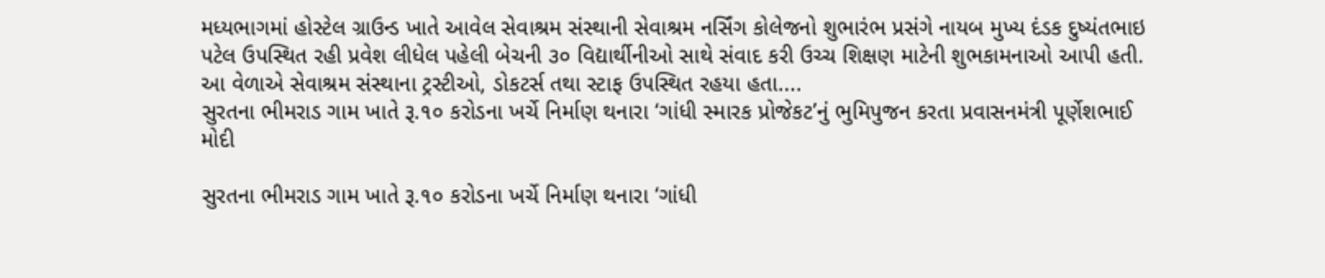મધ્યભાગમાં હોસ્ટેલ ગ્રાઉન્ડ ખાતે આવેલ સેવાશ્રમ સંસ્થાની સેવાશ્રમ નર્સિંગ કોલેજનો શુભારંભ પ્રસંગે નાયબ મુખ્ય દંડક દુષ્યંતભાઇ પટેલ ઉપસ્થિત રહી પ્રવેશ લીધેલ પહેલી બેચની ૩૦ વિદ્યાર્થીનીઓ સાથે સંવાદ કરી ઉચ્ચ શિક્ષણ માટેની શુભકામનાઓ આપી હતી. આ વેળાએ સેવાશ્રમ સંસ્થાના ટ્રસ્ટીઓ, ડોકટર્સ તથા સ્ટાફ ઉપસ્થિત રહયા હતા....
સુરતના ભીમરાડ ગામ ખાતે રૂ.૧૦ કરોડના ખર્ચે નિર્માણ થનારા ‘ગાંધી સ્મારક પ્રોજેકટ’નું ભુમિપુજન કરતા પ્રવાસનમંત્રી પૂર્ણેશભાઈ મોદી

સુરતના ભીમરાડ ગામ ખાતે રૂ.૧૦ કરોડના ખર્ચે નિર્માણ થનારા ‘ગાંધી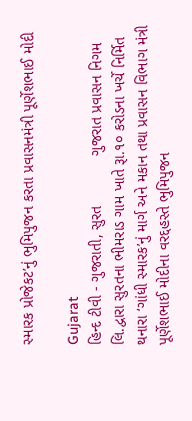સ્મારક પ્રોજેકટ’નું ભુમિપુજન કરતા પ્રવાસનમંત્રી પૂર્ણેશભાઈ મોદી

Gujarat
હિન્દ ટીવી - ગુજરાતી, સુરત            ગુજરાત પ્રવાસન નિગમ લિ.દ્વારા સુરતના ભીમરાડ ગામ ખાતે રૂા.૧૦ કરોડના ખર્ચે નિર્મિત થનારા ‘ગાંધી સ્મારક’નું માર્ગ અને મકાન તથા પ્રવાસન વિભાગ મંત્રી પૂર્ણેશભાઈ મોદીના વરદ્દહસ્તે ભુમિપુજન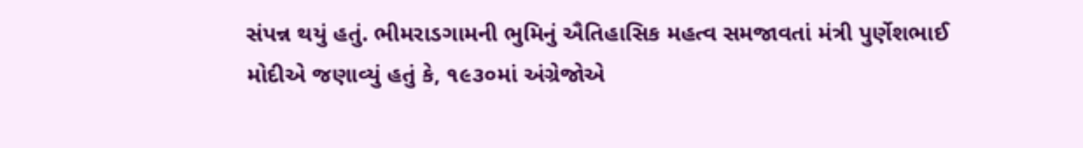સંપન્ન થયું હતું. ભીમરાડગામની ભુમિનું ઐતિહાસિક મહત્વ સમજાવતાં મંત્રી પુર્ણેશભાઈ મોદીએ જણાવ્યું હતું કે, ૧૯૩૦માં અંગ્રેજોએ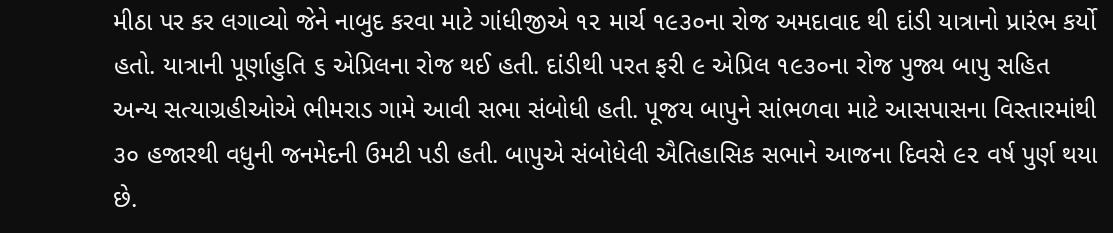મીઠા પર કર લગાવ્યો જેને નાબુદ કરવા માટે ગાંધીજીએ ૧૨ માર્ચ ૧૯૩૦ના રોજ અમદાવાદ થી દાંડી યાત્રાનો પ્રારંભ કર્યો હતો. યાત્રાની પૂર્ણાહુતિ ૬ એપ્રિલના રોજ થઈ હતી. દાંડીથી પરત ફરી ૯ એપ્રિલ ૧૯૩૦ના રોજ પુજ્ય બાપુ સહિત અન્ય સત્યાગ્રહીઓએ ભીમરાડ ગામે આવી સભા સંબોધી હતી. પૂજય બાપુને સાંભળવા માટે આસપાસના વિસ્તારમાંથી ૩૦ હજારથી વધુની જનમેદની ઉમટી પડી હતી. બાપુએ સંબોધેલી ઐતિહાસિક સભાને આજના દિવસે ૯૨ વર્ષ પુર્ણ થયા છે.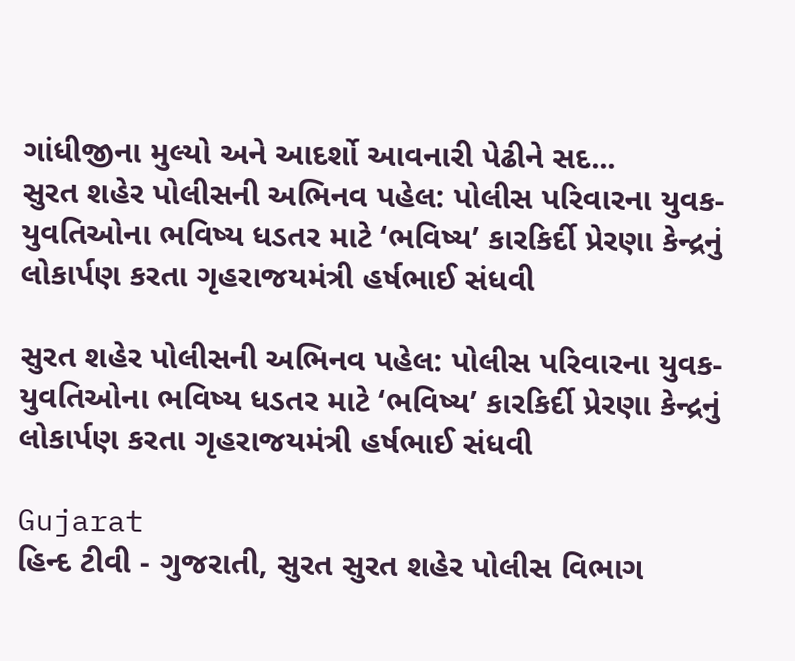ગાંધીજીના મુલ્યો અને આદર્શો આવનારી પેઢીને સદ...
સુરત શહેર પોલીસની અભિનવ પહેલ: પોલીસ પરિવારના યુવક-યુવતિઓના ભવિષ્ય ધડતર માટે ‘ભવિષ્ય’ કારકિર્દી પ્રેરણા કેન્દ્રનું લોકાર્પણ કરતા ગૃહરાજયમંત્રી હર્ષભાઈ સંધવી

સુરત શહેર પોલીસની અભિનવ પહેલ: પોલીસ પરિવારના યુવક-યુવતિઓના ભવિષ્ય ધડતર માટે ‘ભવિષ્ય’ કારકિર્દી પ્રેરણા કેન્દ્રનું લોકાર્પણ કરતા ગૃહરાજયમંત્રી હર્ષભાઈ સંધવી

Gujarat
હિન્દ ટીવી - ગુજરાતી, સુરત સુરત શહેર પોલીસ વિભાગ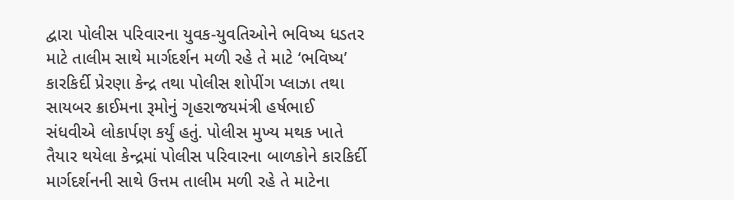દ્વારા પોલીસ પરિવારના યુવક-યુવતિઓને ભવિષ્ય ધડતર માટે તાલીમ સાથે માર્ગદર્શન મળી રહે તે માટે ‘ભવિષ્ય’ કારકિર્દી પ્રેરણા કેન્દ્ર તથા પોલીસ શોપીંગ પ્લાઝા તથા સાયબર ક્રાઈમના રૂમોનું ગૃહરાજયમંત્રી હર્ષભાઈ સંધવીએ લોકાર્પણ કર્યું હતું. પોલીસ મુખ્ય મથક ખાતે તૈયાર થયેલા કેન્દ્રમાં પોલીસ પરિવારના બાળકોને કારકિર્દી માર્ગદર્શનની સાથે ઉત્તમ તાલીમ મળી રહે તે માટેના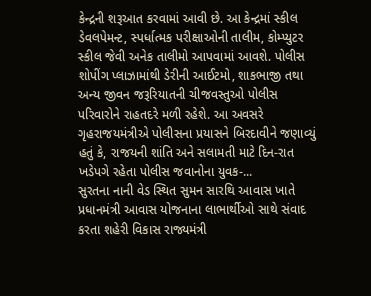કેન્દ્રની શરૂઆત કરવામાં આવી છે. આ કેન્દ્રમાં સ્કીલ ડેવલપેમન્ટ, સ્પર્ધાત્મક પરીક્ષાઓની તાલીમ, કોમ્પ્યુટર સ્કીલ જેવી અનેક તાલીમો આપવામાં આવશે. પોલીસ શોપીંગ પ્લાઝામાંથી ડેરીની આઈટમો, શાકભાજી તથા અન્ય જીવન જરૂરિયાતની ચીજવસ્તુઓ પોલીસ પરિવારોને રાહતદરે મળી રહેશે. આ અવસરે ગૃહરાજયમંત્રીએ પોલીસના પ્રયાસને બિરદાવીને જણાવ્યું હતું કે, રાજયની શાંતિ અને સલામતી માટે દિન-રાત ખડેપગે રહેતા પોલીસ જવાનોના યુવક-...
સુરતના નાની વેડ સ્થિત સુમન સારથિ આવાસ ખાતે પ્રધાનમંત્રી આવાસ યોજનાના લાભાર્થીઓ સાથે સંવાદ કરતા શહેરી વિકાસ રાજ્યમંત્રી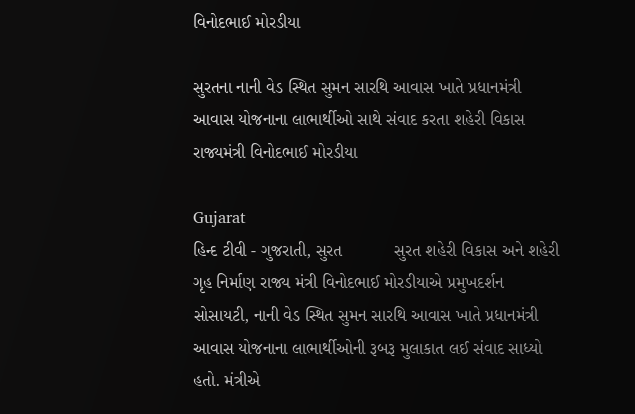વિનોદભાઈ મોરડીયા

સુરતના નાની વેડ સ્થિત સુમન સારથિ આવાસ ખાતે પ્રધાનમંત્રી આવાસ યોજનાના લાભાર્થીઓ સાથે સંવાદ કરતા શહેરી વિકાસ રાજ્યમંત્રી વિનોદભાઈ મોરડીયા

Gujarat
હિન્દ ટીવી - ગુજરાતી, સુરત           સુરત શહેરી વિકાસ અને શહેરી ગૃહ નિર્માણ રાજ્ય મંત્રી વિનોદભાઈ મોરડીયાએ પ્રમુખદર્શન સોસાયટી, નાની વેડ સ્થિત સુમન સારથિ આવાસ ખાતે પ્રધાનમંત્રી આવાસ યોજનાના લાભાર્થીઓની રૂબરૂ મુલાકાત લઈ સંવાદ સાધ્યો હતો. મંત્રીએ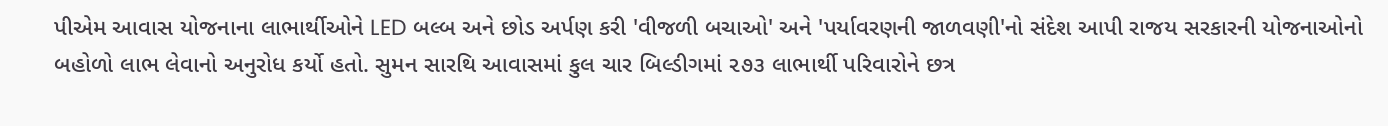પીએમ આવાસ યોજનાના લાભાર્થીઓને LED બલ્બ અને છોડ અર્પણ કરી 'વીજળી બચાઓ' અને 'પર્યાવરણની જાળવણી'નો સંદેશ આપી રાજય સરકારની યોજનાઓનો બહોળો લાભ લેવાનો અનુરોધ કર્યો હતો. સુમન સારથિ આવાસમાં કુલ ચાર બિલ્ડીગમાં ૨૭૩ લાભાર્થી પરિવારોને છત્ર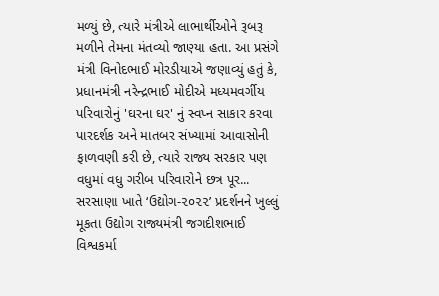મળ્યું છે, ત્યારે મંત્રીએ લાભાર્થીઓને રૂબરૂ મળીને તેમના મંતવ્યો જાણ્યા હતા. આ પ્રસંગે મંત્રી વિનોદભાઈ મોરડીયાએ જણાવ્યું હતું કે, પ્રધાનમંત્રી નરેન્દ્રભાઈ મોદીએ મધ્યમવર્ગીય પરિવારોનું 'ઘરના ઘર' નું સ્વપ્ન સાકાર કરવા પારદર્શક અને માતબર સંખ્યામાં આવાસોની ફાળવણી કરી છે, ત્યારે રાજ્ય સરકાર પણ વધુમાં વધુ ગરીબ પરિવારોને છત્ર પૂર...
સરસાણા ખાતે ‘ઉદ્યોગ-૨૦૨૨’ પ્રદર્શનને ખુલ્લું મૂકતા ઉદ્યોગ રાજ્યમંત્રી જગદીશભાઈ વિશ્વકર્મા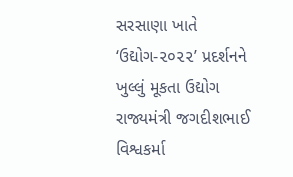સરસાણા ખાતે ‘ઉદ્યોગ-૨૦૨૨’ પ્રદર્શનને ખુલ્લું મૂકતા ઉદ્યોગ રાજ્યમંત્રી જગદીશભાઈ વિશ્વકર્મા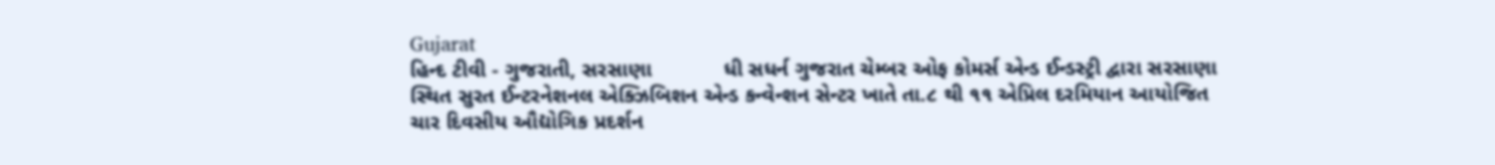Gujarat
હિન્દ ટીવી - ગુજરાતી, સરસાણા            ધી સધર્ન ગુજરાત ચેમ્બર ઓફ કોમર્સ એન્ડ ઈન્ડસ્ટ્રી દ્વારા સરસાણા સ્થિત સુરત ઈન્ટરનેશનલ એક્ઝિબિશન એન્ડ કન્વેન્શન સેન્ટર ખાતે તા.૮ થી ૧૧ એપ્રિલ દરમિયાન આયોજિત ચાર દિવસીય ઔદ્યોગિક પ્રદર્શન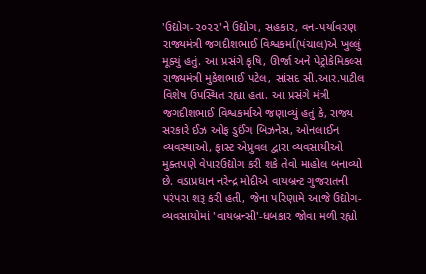'ઉદ્યોગ-૨૦૨૨'ને ઉદ્યોગ, સહકાર, વન-પર્યાવરણ રાજ્યમંત્રી જગદીશભાઈ વિશ્વકર્મા(પંચાલ)એ ખુલ્લું મૂક્યું હતું. આ પ્રસંગે કૃષિ, ઊર્જા અને પેટ્રોકેમિકલ્સ રાજ્યમંત્રી મુકેશભાઈ પટેલ, સાંસદ સી.આર.પાટીલ વિશેષ ઉપસ્થિત રહ્યા હતા. આ પ્રસંગે મંત્રી જગદીશભાઈ વિશ્વકર્માએ જણાવ્યું હતું કે, રાજ્ય સરકારે ઈઝ ઓફ ડુઈંગ બિઝનેસ, ઓનલાઈન વ્યવસ્થાઓ, ફાસ્ટ એપ્રુવલ દ્વારા વ્યવસાયીઓ મુક્તપણે વેપારઉદ્યોગ કરી શકે તેવો માહોલ બનાવ્યો છે. વડાપ્રધાન નરેન્દ્ર મોદીએ વાયબ્રન્ટ ગુજરાતની પરંપરા શરૂ કરી હતી, જેના પરિણામે આજે ઉદ્યોગ-વ્યવસાયોમાં 'વાયબ્રન્સી'-ધબકાર જોવા મળી રહ્યો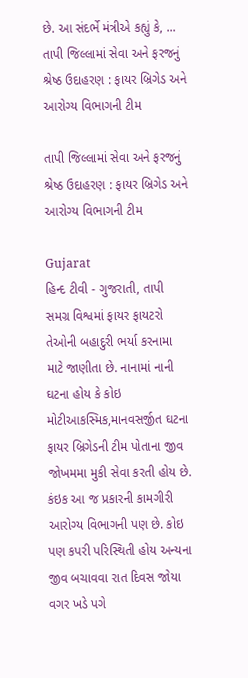છે. આ સંદર્ભે મંત્રીએ કહ્યું કે, ...
તાપી જિલ્લામાં સેવા અને ફરજનું શ્રેષ્ઠ ઉદાહરણ : ફાયર બ્રિગેડ અને આરોગ્ય વિભાગની ટીમ

તાપી જિલ્લામાં સેવા અને ફરજનું શ્રેષ્ઠ ઉદાહરણ : ફાયર બ્રિગેડ અને આરોગ્ય વિભાગની ટીમ

Gujarat
હિન્દ ટીવી - ગુજરાતી, તાપી             સમગ્ર વિશ્વમાં ફાયર ફાયટરો તેઓની બહાદુરી ભર્યા કરનામા માટે જાણીતા છે. નાનામાં નાની ઘટના હોય કે કોઇ મોટીઆકસ્મિક,માનવસર્જીત ઘટના ફાયર બ્રિગેડની ટીમ પોતાના જીવ જોખમમા મુકી સેવા કરતી હોય છે. કંઇક આ જ પ્રકારની કામગીરી આરોગ્ય વિભાગની પણ છે. કોઇ પણ કપરી પરિસ્થિતી હોય અન્યના જીવ બચાવવા રાત દિવસ જોયા વગર ખડે પગે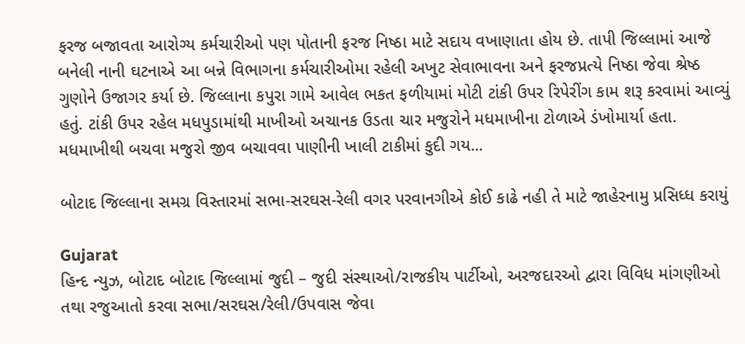ફરજ બજાવતા આરોગ્ય કર્મચારીઓ પણ પોતાની ફરજ નિષ્ઠા માટે સદાય વખાણાતા હોય છે. તાપી જિલ્લામાં આજે બનેલી નાની ઘટનાએ આ બન્ને વિભાગના કર્મચારીઓમા રહેલી અખુટ સેવાભાવના અને ફરજપ્રત્યે નિષ્ઠા જેવા શ્રેષ્ઠ ગુણોને ઉજાગર કર્યા છે. જિલ્લાના કપુરા ગામે આવેલ ભકત ફળીયામાં મોટી ટાંકી ઉપર રિપેરીંગ કામ શરૂ કરવામાં આવ્યું હતું. ટાંકી ઉપર રહેલ મધપુડામાંથી માખીઓ અચાનક ઉડતા ચાર મજુરોને મધમાખીના ટોળાએ ડંખોમાર્યા હતા. મધમાખીથી બચવા મજુરો જીવ બચાવવા પાણીની ખાલી ટાકીમાં કુદી ગય...

બોટાદ જિલ્લાના સમગ્ર વિસ્તારમાં સભા-સરઘસ-રેલી વગર પરવાનગીએ કોઈ કાઢે નહી તે માટે જાહેરનામુ પ્રસિધ્ધ કરાયું

Gujarat
હિન્દ ન્યુઝ, બોટાદ બોટાદ જિલ્લામાં જુદી – જુદી સંસ્થાઓ/રાજકીય પાર્ટીઓ, અરજદારઓ દ્વારા વિવિધ માંગણીઓ તથા રજુઆતો કરવા સભા/સરઘસ/રેલી/ઉપવાસ જેવા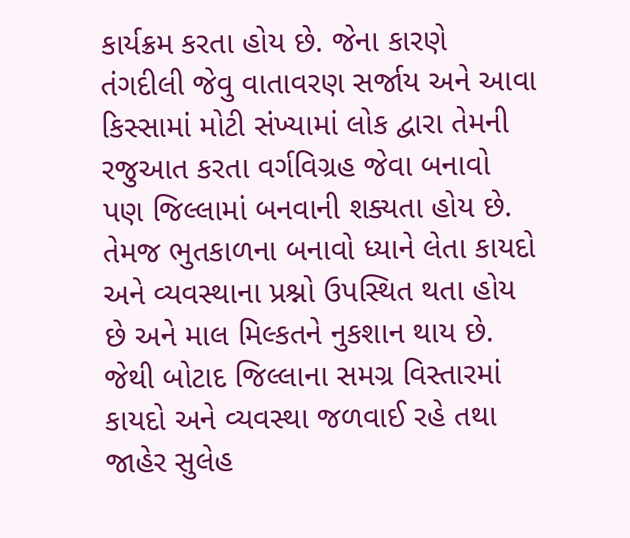કાર્યક્રમ કરતા હોય છે. જેના કારણે તંગદીલી જેવુ વાતાવરણ સર્જાય અને આવા કિસ્સામાં મોટી સંખ્યામાં લોક દ્વારા તેમની રજુઆત કરતા વર્ગવિગ્રહ જેવા બનાવો પણ જિલ્લામાં બનવાની શક્યતા હોય છે. તેમજ ભુતકાળના બનાવો ધ્યાને લેતા કાયદો અને વ્યવસ્થાના પ્રશ્નો ઉપસ્થિત થતા હોય છે અને માલ મિલ્કતને નુકશાન થાય છે. જેથી બોટાદ જિલ્લાના સમગ્ર વિસ્તારમાં કાયદો અને વ્યવસ્થા જળવાઈ રહે તથા જાહેર સુલેહ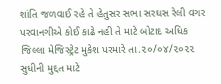શાંતિ જળવાઈ રહે તે હેતુસર સભા સરઘસ રેલી વગર પરવાનગીએ કોઈ કાઢે નહી તે માટે બોટાદ અધિક જિલ્લા મેજિસ્ટ્રેટ મુકેશ પરમારે તા.૨૦/૦૪/૨૦૨૨ સુધીની મુદ્દત માટે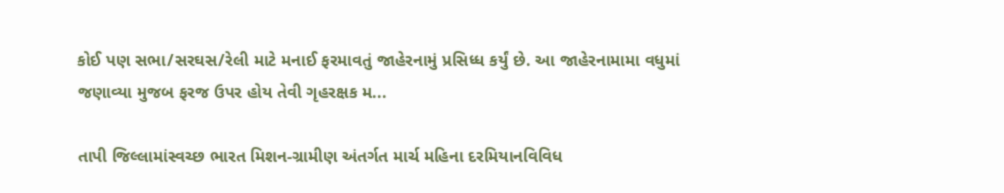કોઈ પણ સભા/સરઘસ/રેલી માટે મનાઈ ફરમાવતું જાહેરનામું પ્રસિધ્ધ કર્યું છે. આ જાહેરનામામા વધુમાં જણાવ્યા મુજબ ફરજ ઉપર હોય તેવી ગૃહરક્ષક મ...

તાપી જિલ્લામાંસ્વચ્છ ભારત મિશન-ગ્રામીણ અંતર્ગત માર્ચ મહિના દરમિયાનવિવિધ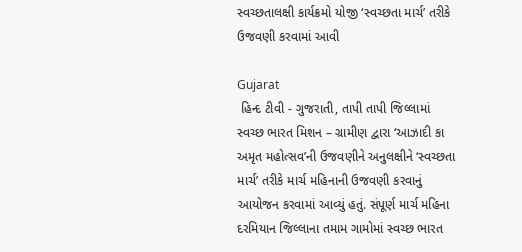સ્વચ્છતાલક્ષી કાર્યક્રમો યોજી ‘સ્વચ્છતા માર્ચ’ તરીકે ઉજવણી કરવામાં આવી

Gujarat
 હિન્દ ટીવી - ગુજરાતી, તાપી તાપી જિલ્લામાં સ્વચ્છ ભારત મિશન – ગ્રામીણ દ્વારા ‘આઝાદી કા અમૃત મહોત્સવ’ની ઉજવણીને અનુલક્ષીને ‘સ્વચ્છતા માર્ચ’ તરીકે માર્ચ મહિનાની ઉજવણી કરવાનું આયોજન કરવામાં આવ્યું હતું. સંપૂર્ણ માર્ચ મહિના દરમિયાન જિલ્લાના તમામ ગામોમાં સ્વચ્છ ભારત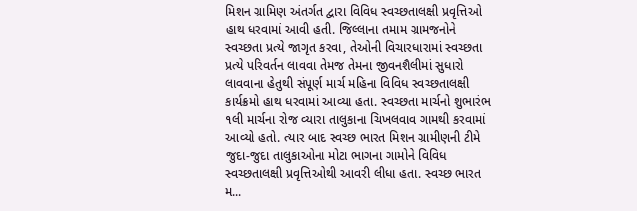મિશન ગ્રામિણ અંતર્ગત દ્વારા વિવિધ સ્વચ્છતાલક્ષી પ્રવૃત્તિઓ હાથ ધરવામાં આવી હતી. જિલ્લાના તમામ ગ્રામજનોને સ્વચ્છતા પ્રત્યે જાગૃત કરવા, તેઓની વિચારધારામાં સ્વચ્છતા પ્રત્યે પરિવર્તન લાવવા તેમજ તેમના જીવનશૈલીમાં સુધારો લાવવાના હેતુથી સંપૂર્ણ માર્ચ મહિના વિવિધ સ્વચ્છતાલક્ષી કાર્યક્રમો હાથ ધરવામાં આવ્યા હતા. સ્વચ્છતા માર્ચનો શુભારંભ ૧લી માર્ચના રોજ વ્યારા તાલુકાના ચિખલવાવ ગામથી કરવામાં આવ્યો હતો. ત્યાર બાદ સ્વચ્છ ભારત મિશન ગ્રામીણની ટીમે જુદા-જુદા તાલુકાઓના મોટા ભાગના ગામોને વિવિધ સ્વચ્છતાલક્ષી પ્રવૃત્તિઓથી આવરી લીધા હતા. સ્વચ્છ ભારત મ...